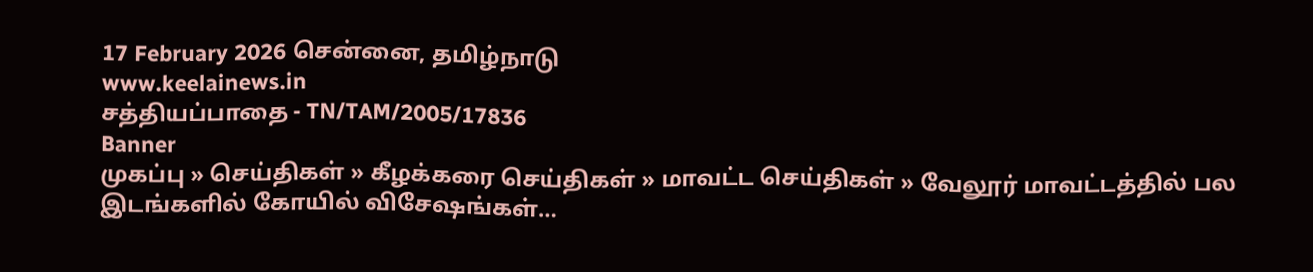17 February 2026 சென்னை, தமிழ்நாடு
www.keelainews.in
சத்தியப்பாதை - TN/TAM/2005/17836
Banner
முகப்பு » செய்திகள் » கீழக்கரை செய்திகள் » மாவட்ட செய்திகள் » வேலூர் மாவட்டத்தில் பல இடங்களில் கோயில் விசேஷங்கள்…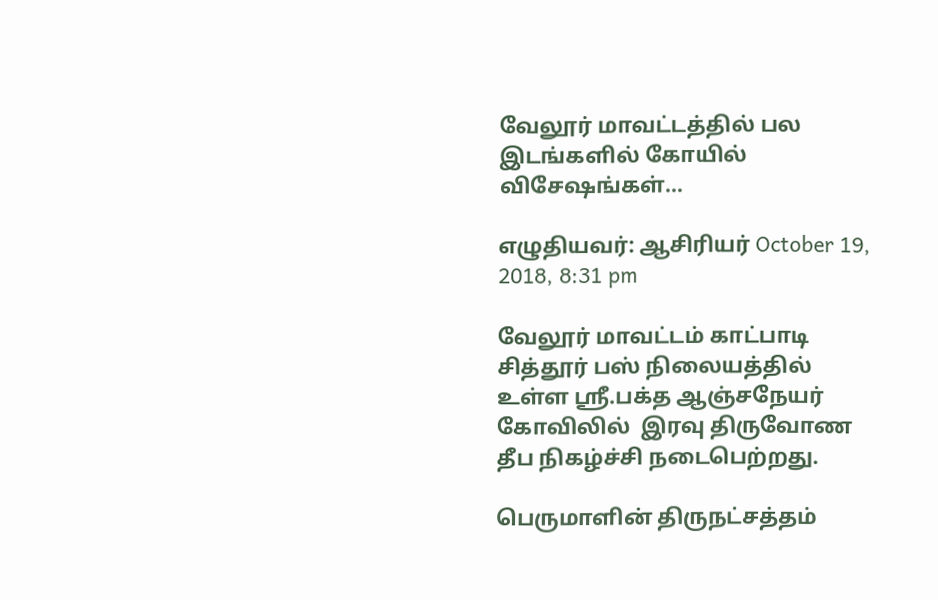வேலூர் மாவட்டத்தில் பல இடங்களில் கோயில் விசேஷங்கள்…

எழுதியவர்: ஆசிரியர் October 19, 2018, 8:31 pm

வேலூர் மாவட்டம் காட்பாடி சித்தூர் பஸ் நிலையத்தில் உள்ள ஸ்ரீ.பக்த ஆஞ்சநேயர் கோவிலில்  இரவு திருவோண தீப நிகழ்ச்சி நடைபெற்றது.

பெருமாளின் திருநட்சத்தம்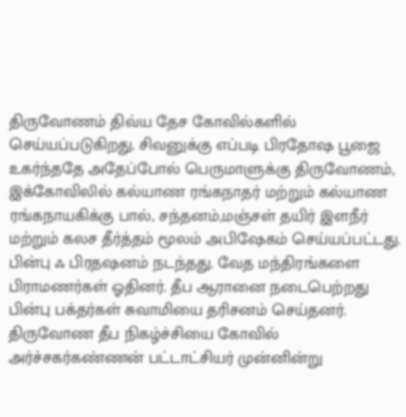திருவோணம் திவ்ய தேச கோவில்களில் செய்யப்படுகிறது. சிவனுக்கு எப்படி பிரதோஷ பூஜை உகர்ந்ததே அதேப்போல் பெருமாளுக்கு திருவோணம், இக்கோவிலில் கல்யாண ரங்கநாதர் மற்றும் கல்யாண ரங்கநாயகிக்கு பால், சந்தனம்,மஞ்சள் தயிர் இளநீர் மற்றும் கலச தீர்த்தம் மூலம் அபிஷேகம் செய்யப்பட்டது. பின்பு ஃ பிரதஷனம் நடந்தது. வேத மந்திரங்களை பிராமணர்கள் ஓதினர். தீப ஆரானை நடைபெற்றது பின்பு பக்தர்கள் சுவாமியை தரிசனம் செய்தனர். திருவோண தீப நிகழ்ச்சியை கோவில் அர்ச்சகர்கண்ணன் பட்டாட்சியர் முன்னின்று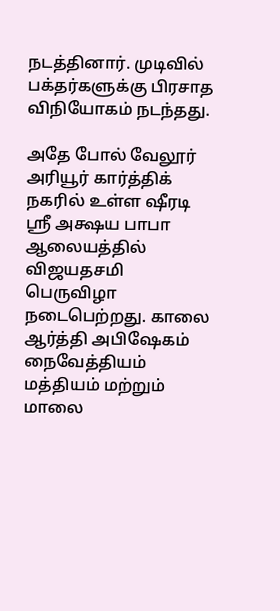நடத்தினார். முடிவில் பக்தர்களுக்கு பிரசாத விநியோகம் நடந்தது.

அதே போல் வேலூர் அரியூர் கார்த்திக் நகரில் உள்ள ஷீரடி ஸ்ரீ அக்ஷய பாபா ஆலையத்தில் விஜயதசமி பெருவிழா நடைபெற்றது. காலை ஆர்த்தி அபிஷேகம் நைவேத்தியம் மத்தியம் மற்றும் மாலை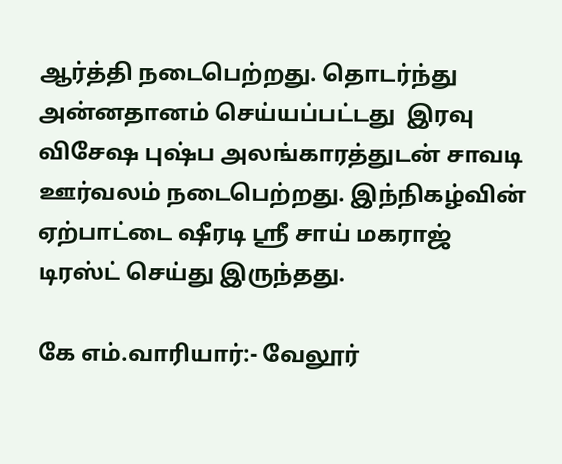ஆர்த்தி நடைபெற்றது. தொடர்ந்து அன்னதானம் செய்யப்பட்டது  இரவு விசேஷ புஷ்ப அலங்காரத்துடன் சாவடி ஊர்வலம் நடைபெற்றது. இந்நிகழ்வின் ஏற்பாட்டை ஷீரடி ஸ்ரீ சாய் மகராஜ் டிரஸ்ட் செய்து இருந்தது.

கே எம்.வாரியார்:- வேலூர்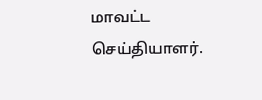மாவட்ட செய்தியாளர்.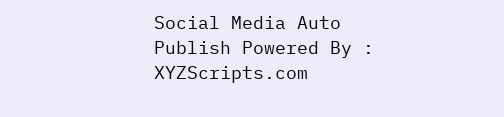Social Media Auto Publish Powered By : XYZScripts.com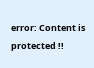error: Content is protected !!